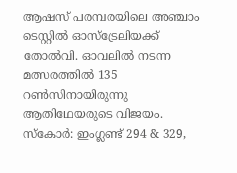ആഷസ് പരമ്പരയിലെ അഞ്ചാം ടെസ്റ്റില്‍ ഓസ്‌ട്രേലിയക്ക് തോല്‍വി. ഓവലില്‍ നടന്ന മത്സരത്തില്‍ 135 റണ്‍സിനായിരുന്നു ആതിഥേയരുടെ വിജയം. സ്‌കോര്‍: ഇംഗ്ലണ്ട് 294 & 329,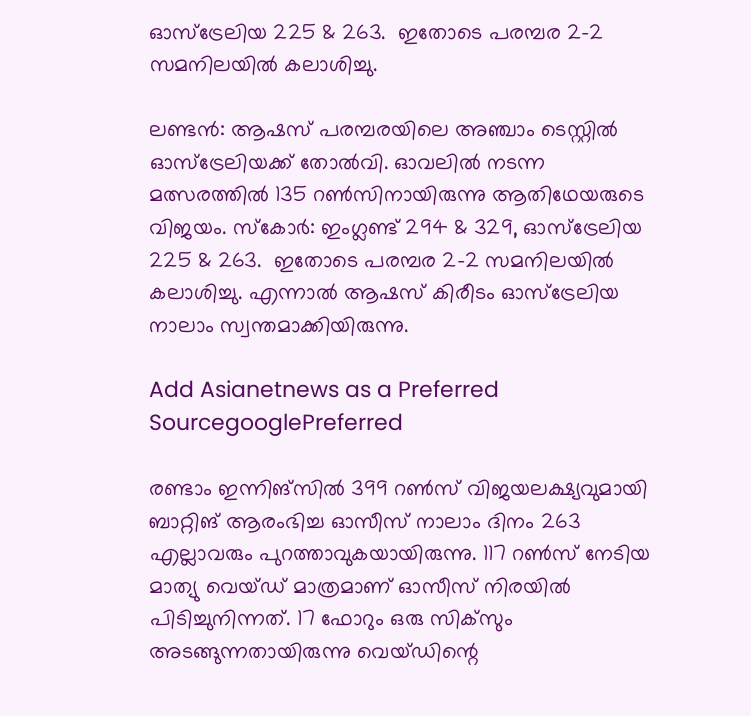ഓസ്‌ട്രേലിയ 225 & 263.  ഇതോടെ പരമ്പര 2-2 സമനിലയില്‍ കലാശിച്ചു.

ലണ്ടന്‍: ആഷസ് പരമ്പരയിലെ അഞ്ചാം ടെസ്റ്റില്‍ ഓസ്‌ട്രേലിയക്ക് തോല്‍വി. ഓവലില്‍ നടന്ന മത്സരത്തില്‍ 135 റണ്‍സിനായിരുന്നു ആതിഥേയരുടെ വിജയം. സ്‌കോര്‍: ഇംഗ്ലണ്ട് 294 & 329, ഓസ്‌ട്രേലിയ 225 & 263.  ഇതോടെ പരമ്പര 2-2 സമനിലയില്‍ കലാശിച്ചു. എന്നാല്‍ ആഷസ് കിരീടം ഓസ്‌ട്രേലിയ നാലാം സ്വന്തമാക്കിയിരുന്നു.

Add Asianetnews as a Preferred SourcegooglePreferred

രണ്ടാം ഇന്നിങ്‌സില്‍ 399 റണ്‍സ് വിജയലക്ഷ്യവുമായി ബാറ്റിങ് ആരംഭിച്ച ഓസീസ് നാലാം ദിനം 263 എല്ലാവരും പുറത്താവുകയായിരുന്നു. 117 റണ്‍സ് നേടിയ മാത്യു വെയ്ഡ് മാത്രമാണ് ഓസീസ് നിരയില്‍ പിടിച്ചുനിന്നത്. 17 ഫോറും ഒരു സിക്‌സും അടങ്ങുന്നതായിരുന്നു വെയ്ഡിന്റെ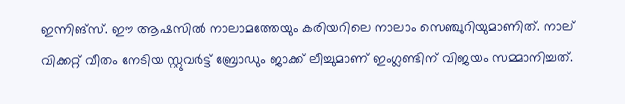ഇന്നിങ്‌സ്. ഈ ആഷസില്‍ നാലാമത്തേയും കരിയറിലെ നാലാം സെഞ്ചുറിയുമാണിത്. നാല് വിക്കറ്റ് വീതം നേടിയ സ്റ്റുവര്‍ട്ട് ബ്രോഡും ജാക്ക് ലീച്ചുമാണ് ഇംഗ്ലണ്ടിന് വിജയം സമ്മാനിച്ചത്.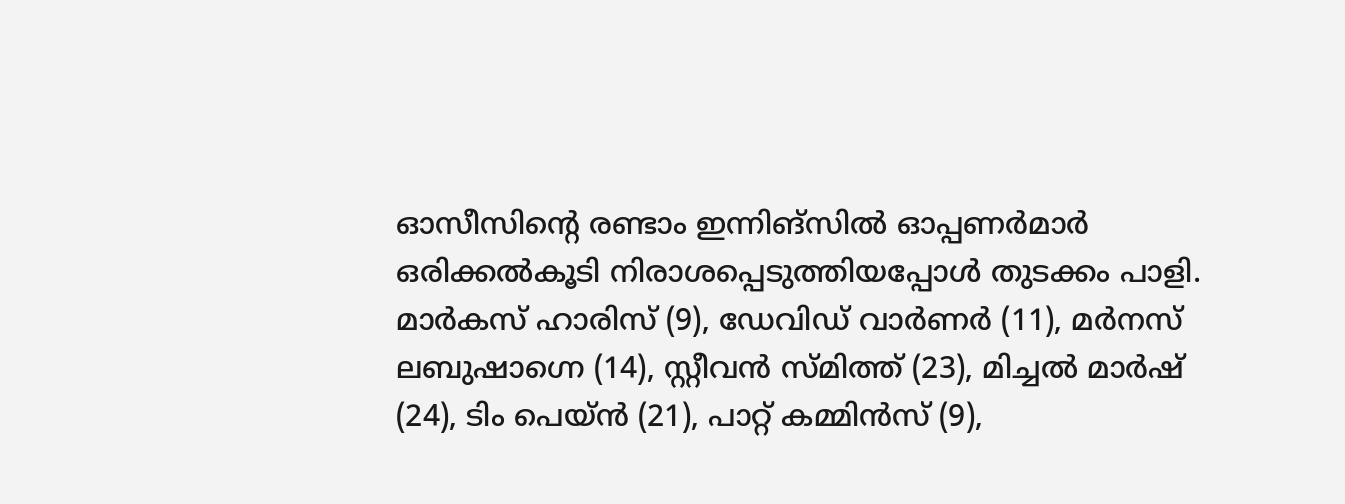ഓസീസിന്റെ രണ്ടാം ഇന്നിങ്‌സില്‍ ഓപ്പണര്‍മാര്‍ ഒരിക്കല്‍കൂടി നിരാശപ്പെടുത്തിയപ്പോള്‍ തുടക്കം പാളി. മാര്‍കസ് ഹാരിസ് (9), ഡേവിഡ് വാര്‍ണര്‍ (11), മര്‍നസ് ലബുഷാഗ്നെ (14), സ്റ്റീവന്‍ സ്മിത്ത് (23), മിച്ചല്‍ മാര്‍ഷ് (24), ടിം പെയ്ന്‍ (21), പാറ്റ് കമ്മിന്‍സ് (9),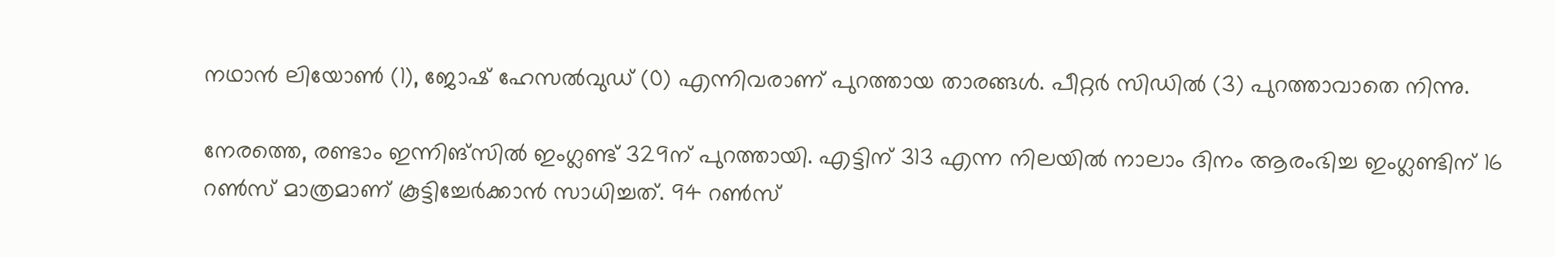നഥാന്‍ ലിയോണ്‍ (1), ജോഷ് ഹേസല്‍വുഡ് (0) എന്നിവരാണ് പുറത്തായ താരങ്ങള്‍. പീറ്റര്‍ സിഡില്‍ (3) പുറത്താവാതെ നിന്നു.

നേരത്തെ, രണ്ടാം ഇന്നിങ്‌സില്‍ ഇംഗ്ലണ്ട് 329ന് പുറത്തായി. എട്ടിന് 313 എന്ന നിലയില്‍ നാലാം ദിനം ആരംഭിച്ച ഇംഗ്ലണ്ടിന് 16 റണ്‍സ് മാത്രമാണ് കൂട്ടിച്ചേര്‍ക്കാന്‍ സാധിച്ചത്. 94 റണ്‍സ്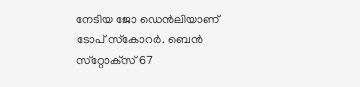നേടിയ ജോ ഡെന്‍ലിയാണ് ടോപ് സ്‌കോറര്‍. ബെന്‍ സ്‌റ്റോക്‌സ് 67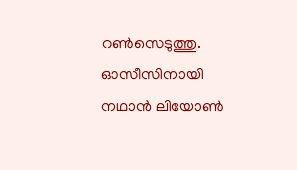റണ്‍സെടുത്തു. ഓസീസിനായി നഥാന്‍ ലിയോണ്‍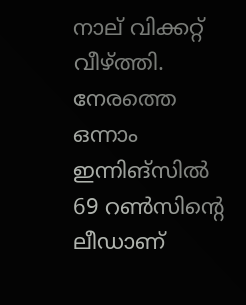നാല് വിക്കറ്റ് വീഴ്ത്തി. നേരത്തെ ഒന്നാം ഇന്നിങ്‌സില്‍ 69 റണ്‍സിന്റെ ലീഡാണ്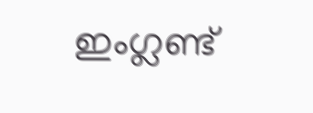ഇംഗ്ലണ്ട്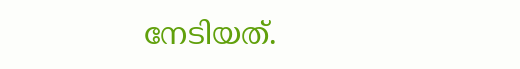നേടിയത്.